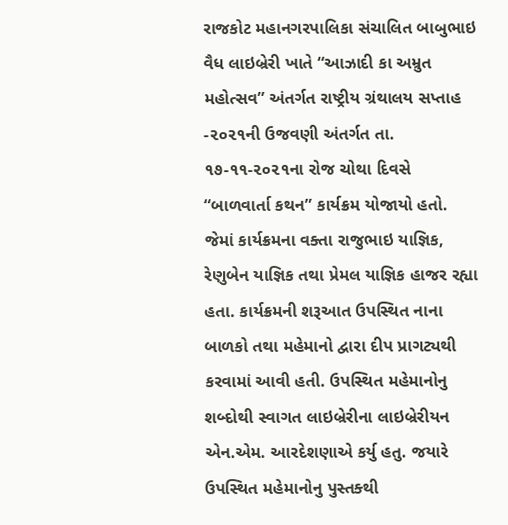રાજકોટ મહાનગરપાલિકા સંચાલિત બાબુભાઇ વૈધ લાઇબ્રેરી ખાતે “આઝાદી કા અમ્રુત મહોત્સવ” અંતર્ગત રાષ્ટ્રીય ગ્રંથાલય સપ્તાહ -૨૦૨૧ની ઉજવણી અંતર્ગત તા. ૧૭-૧૧-૨૦૨૧ના રોજ ચોથા દિવસે “બાળવાર્તા કથન” કાર્યક્રમ યોજાયો હતો. જેમાં કાર્યક્રમના વક્તા રાજુભાઇ યાજ્ઞિક, રેણુબેન યાજ્ઞિક તથા પ્રેમલ યાજ્ઞિક હાજર રહ્યા હતા. કાર્યક્રમની શરૂઆત ઉપસ્થિત નાના બાળકો તથા મહેમાનો દ્વારા દીપ પ્રાગટ્યથી કરવામાં આવી હતી. ઉપસ્થિત મહેમાનોનુ શબ્દોથી સ્વાગત લાઇબ્રેરીના લાઇબ્રેરીયન એન.એમ. આરદેશણાએ કર્યુ હતુ. જયારે ઉપસ્થિત મહેમાનોનુ પુસ્તક્થી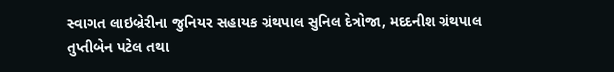સ્વાગત લાઇબ્રેરીના જુનિયર સહાયક ગ્રંથપાલ સુનિલ દેત્રોજા, મદદનીશ ગ્રંથપાલ તુપ્તીબેન પટેલ તથા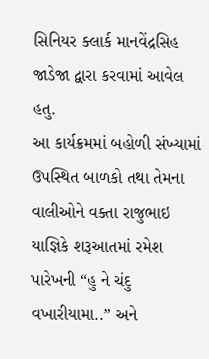સિનિયર ક્લાર્ક માનવેંદ્રસિહ જાડેજા દ્વારા કરવામાં આવેલ હતુ.
આ કાર્યક્રમમાં બહોળી સંખ્યામાં ઉપસ્થિત બાળકો તથા તેમના વાલીઓને વક્તા રાજુભાઇ યાજ્ઞિકે શરૂઆતમાં રમેશ પારેખની “હુ ને ચંદુ વખારીયામા..” અને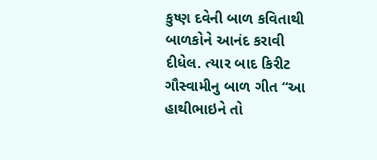કુષ્ણ દવેની બાળ કવિતાથી બાળકોને આનંદ કરાવી દીધેલ. ત્યાર બાદ કિરીટ ગૌસ્વામીનુ બાળ ગીત “આ હાથીભાઇને તો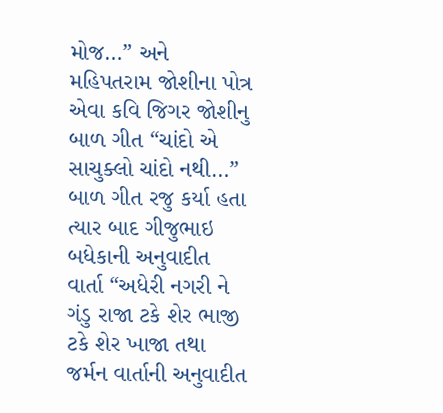મોજ…” અને મહિપતરામ જોશીના પોત્ર એવા કવિ જિગર જોશીનુ બાળ ગીત “ચાંદો એ સાચુક્લો ચાંદો નથી…” બાળ ગીત રજુ કર્યા હતા ત્યાર બાદ ગીજુભાઇ બધેકાની અનુવાદીત વાર્તા “અધેરી નગરી ને ગંડુ રાજા ટકે શેર ભાજી ટકે શેર ખાજા તથા જર્મન વાર્તાની અનુવાદીત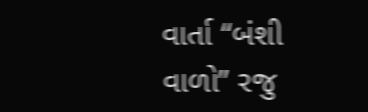વાર્તા “બંશી વાળો” રજુ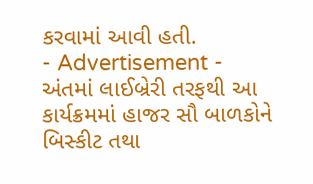કરવામાં આવી હતી.
- Advertisement -
અંતમાં લાઈબ્રેરી તરફથી આ કાર્યક્રમમાં હાજર સૌ બાળકોને બિસ્કીટ તથા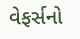વેફર્સનો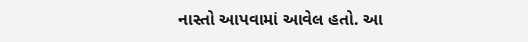નાસ્તો આપવામાં આવેલ હતો. આ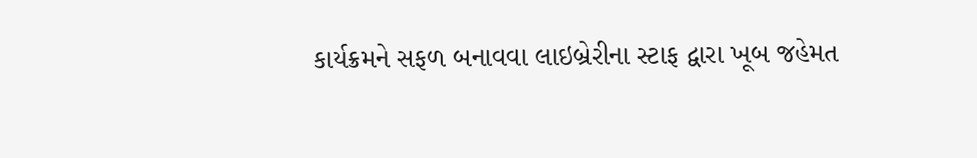કાર્યક્રમને સફળ બનાવવા લાઇબ્રેરીના સ્ટાફ દ્વારા ખૂબ જહેમત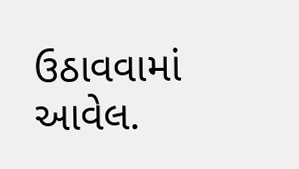ઉઠાવવામાં આવેલ.